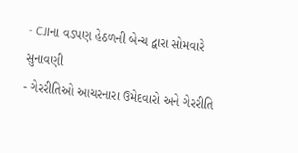- CJIના વડપણ હેઠળની બેન્ચ દ્વારા સોમવારે સુનાવણી
- ગેરરીતિઓ આચરનારા ઉમેદવારો અને ગેરરીતિ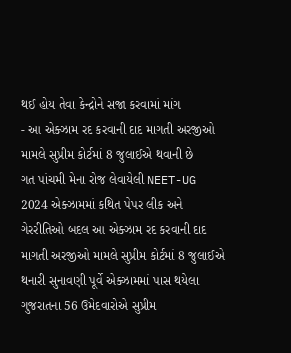થઈ હોય તેવા કેન્દ્રોને સજા કરવામાં માંગ
- આ એક્ઝામ રદ કરવાની દાદ માગતી અરજીઓ મામલે સુપ્રીમ કોર્ટમાં 8 જુલાઈએ થવાની છે
ગત પાંચમી મેના રોજ લેવાયેલી NEET-UG 2024 એક્ઝામમાં કથિત પેપર લીક અને ગેરરીતિઓ બદલ આ એક્ઝામ રદ કરવાની દાદ માગતી અરજીઓ મામલે સુપ્રીમ કોર્ટમાં 8 જુલાઈએ થનારી સુનાવણી પૂર્વે એક્ઝામમાં પાસ થયેલા ગુજરાતના 56 ઉમેદવારોએ સુપ્રીમ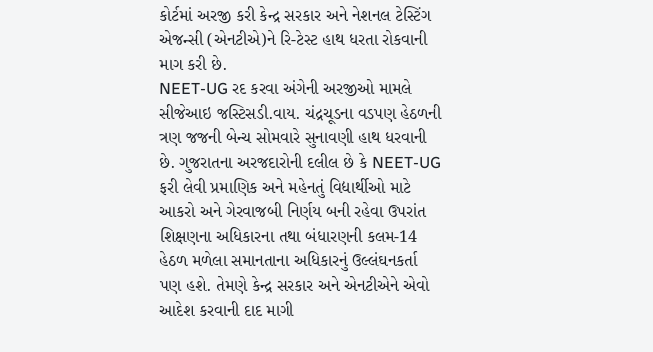કોર્ટમાં અરજી કરી કેન્દ્ર સરકાર અને નેશનલ ટેસ્ટિંગ એજન્સી (એનટીએ)ને રિ-ટેસ્ટ હાથ ધરતા રોકવાની માગ કરી છે.
NEET-UG રદ કરવા અંગેની અરજીઓ મામલે સીજેઆઇ જસ્ટિસડી.વાય. ચંદ્રચૂડના વડપણ હેઠળની ત્રણ જજની બેન્ચ સોમવારે સુનાવણી હાથ ધરવાની છે. ગુજરાતના અરજદારોની દલીલ છે કે NEET-UG ફરી લેવી પ્રમાણિક અને મહેનતું વિદ્યાર્થીઓ માટે આકરો અને ગેરવાજબી નિર્ણય બની રહેવા ઉપરાંત શિક્ષણના અધિકારના તથા બંધારણની કલમ-14 હેઠળ મળેલા સમાનતાના અધિકારનું ઉલ્લંઘનકર્તા પણ હશે. તેમણે કેન્દ્ર સરકાર અને એનટીએને એવો આદેશ કરવાની દાદ માગી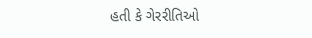હતી કે ગેરરીતિઓ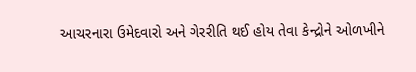આચરનારા ઉમેદવારો અને ગેરરીતિ થઈ હોય તેવા કેન્દ્રોને ઓળખીને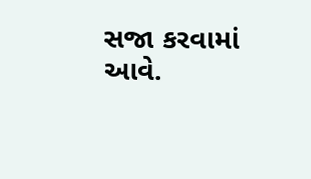સજા કરવામાં આવે.